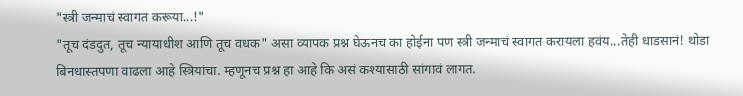"स्त्री जन्माचं स्वागत करूया...!"
"तूच दंडदुत, तूच न्यायाधीश आणि तूच वधक" असा व्यापक प्रश्न घेऊनच का होईना पण स्त्री जन्माचं स्वागत करायला हवंय...तेही धाडसानं! थोडा बिनधास्तपणा वाढला आहे स्त्रियांचा. म्हणूनच प्रश्न हा आहे कि असं कश्यासाठी सांगावं लागत.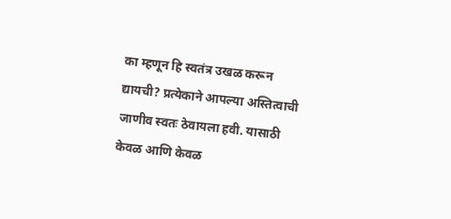का म्हणून हि स्वतंत्र उखळ करून द्यायची? प्रत्येकाने आपल्या अस्तित्वाची जाणीव स्वतः ठेवायला हवी. यासाठी केवळ आणि केवळ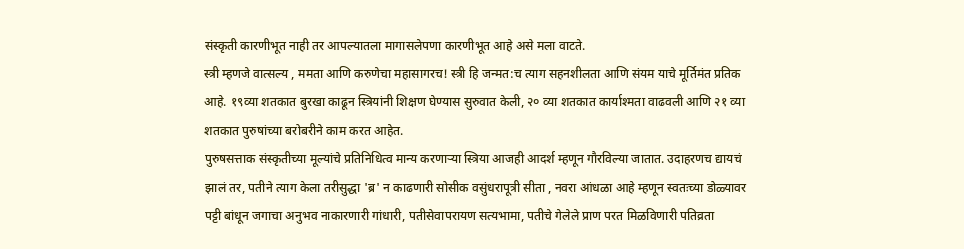संस्कृती कारणीभूत नाही तर आपल्यातला मागासलेपणा कारणीभूत आहे असे मला वाटते.
स्त्री म्हणजे वात्सल्य , ममता आणि करुणेचा महासागरच! स्त्री हि जन्मत:च त्याग सहनशीलता आणि संयम याचे मूर्तिमंत प्रतिक आहे. १९व्या शतकात बुरखा काढून स्त्रियांनी शिक्षण घेण्यास सुरुवात केली, २० व्या शतकात कार्याश्मता वाढवली आणि २१ व्या शतकात पुरुषांच्या बरोबरीने काम करत आहेत.
पुरुषसत्ताक संस्कृतीच्या मूल्यांचे प्रतिनिधित्व मान्य करणाऱ्या स्त्रिया आजही आदर्श म्हणून गौरविल्या जातात. उदाहरणच द्यायचं झालं तर, पतीने त्याग केला तरीसुद्धा 'ब्र' न काढणारी सोसीक वसुंधरापूत्री सीता , नवरा आंधळा आहे म्हणून स्वतःच्या डोळ्यावर पट्टी बांधून जगाचा अनुभव नाकारणारी गांधारी, पतीसेवापरायण सत्यभामा, पतीचे गेलेले प्राण परत मिळविणारी पतिव्रता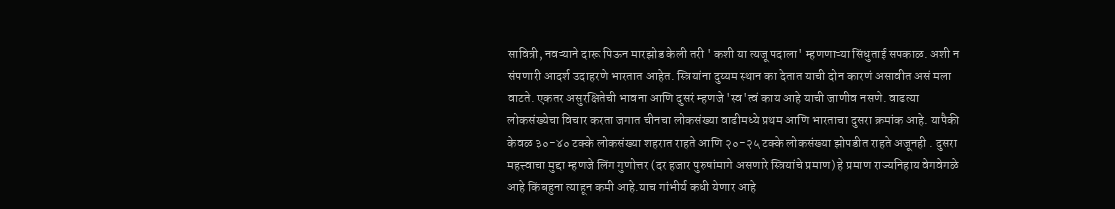सावित्री, नवऱ्याने दारू पिऊन मारझोड केली तरी ' कशी या त्यजू पदाला' म्हणणाऱ्या सिंधुताई सपकाळ. अशी न संपणारी आदर्श उदाहरणे भारतात आहेत. स्त्रियांना दुय्यम स्थान का देतात याची दोन कारणं असावीत असं मला वाटते. एकतर असुरक्षितेची भावना आणि दुसरं म्हणजे 'स्व'त्वं काय आहे याची जाणीव नसणे. वाढत्या लोकसंख्येचा विचार करता जगात चीनचा लोकसंख्या वाढीमध्ये प्रथम आणि भारताचा दुसरा क्रमांक आहे. यापैकी केवळ ३०-४० टक्के लोकसंख्या शहरात राहते आणि २०-२५ टक्के लोकसंख्या झोपडीत राहते अजूनही . दुसरा महत्त्वाचा मुद्दा म्हणजे लिंग गुणोत्तर (दर हजार पुरुषांमागे असणारे स्त्रियांचे प्रमाण) हे प्रमाण राज्यनिहाय वेगवेगळे आहे किंबहुना त्याहून कमी आहे.याच गांभीर्य कधी येणार आहे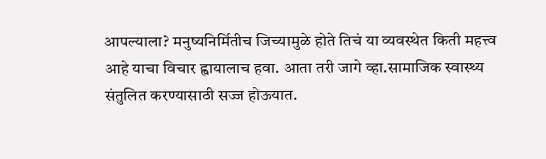आपल्याला? मनुष्यनिर्मितीच जिच्यामुळे होते तिचं या व्यवस्थेत किती महत्त्व आहे याचा विचार ह्वायालाच हवा. आता तरी जागे व्हा.सामाजिक स्वास्थ्य संतुलित करण्यासाठी सज्ज होऊयात.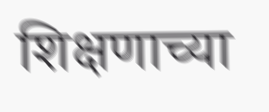शिक्षणाच्या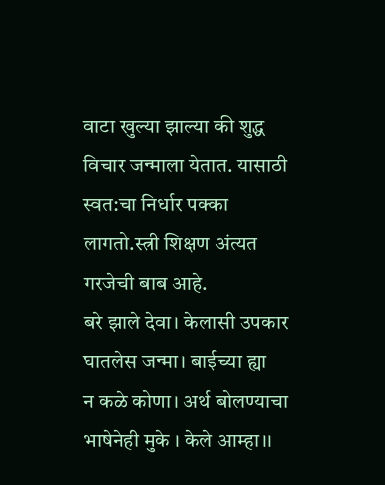वाटा खुल्या झाल्या की शुद्ध विचार जन्माला येतात. यासाठी स्वत:चा निर्धार पक्का लागतो.स्त्री शिक्षण अंत्यत गरजेची बाब आहे.
बरे झाले देवा। केलासी उपकार
घातलेस जन्मा। बाईच्या ह्या
न कळे कोणा। अर्थ बोलण्याचा
भाषेनेही मुके । केले आम्हा।।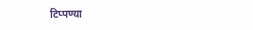टिप्पण्या